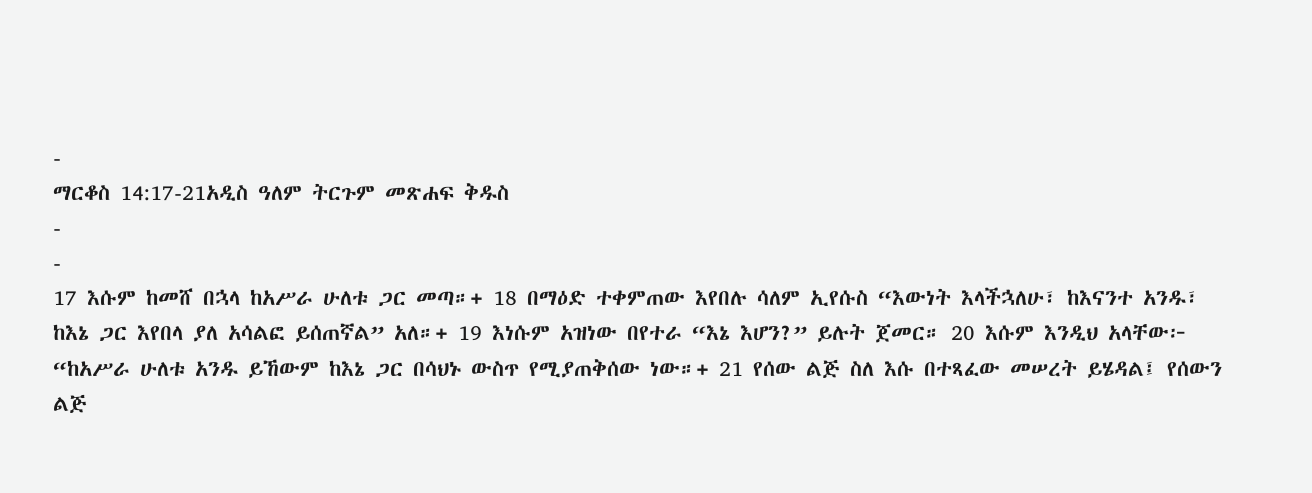-
ማርቆስ 14:17-21አዲስ ዓለም ትርጉም መጽሐፍ ቅዱስ
-
-
17 እሱም ከመሸ በኋላ ከአሥራ ሁለቱ ጋር መጣ።+ 18 በማዕድ ተቀምጠው እየበሉ ሳለም ኢየሱስ “እውነት እላችኋለሁ፣ ከእናንተ አንዱ፣ ከእኔ ጋር እየበላ ያለ አሳልፎ ይሰጠኛል” አለ።+ 19 እነሱም አዝነው በየተራ “እኔ እሆን?” ይሉት ጀመር። 20 እሱም እንዲህ አላቸው፦ “ከአሥራ ሁለቱ አንዱ ይኸውም ከእኔ ጋር በሳህኑ ውስጥ የሚያጠቅሰው ነው።+ 21 የሰው ልጅ ስለ እሱ በተጻፈው መሠረት ይሄዳል፤ የሰውን ልጅ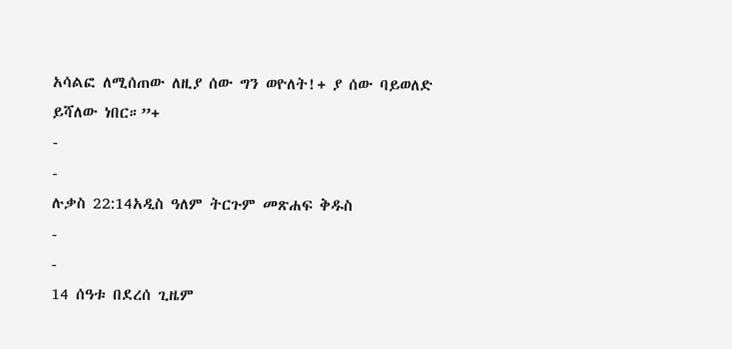አሳልፎ ለሚሰጠው ለዚያ ሰው ግን ወዮለት!+ ያ ሰው ባይወለድ ይሻለው ነበር።”+
-
-
ሉቃስ 22:14አዲስ ዓለም ትርጉም መጽሐፍ ቅዱስ
-
-
14 ሰዓቱ በደረሰ ጊዜም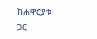ከሐዋርያቱ ጋር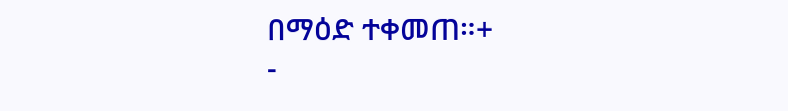በማዕድ ተቀመጠ።+
-